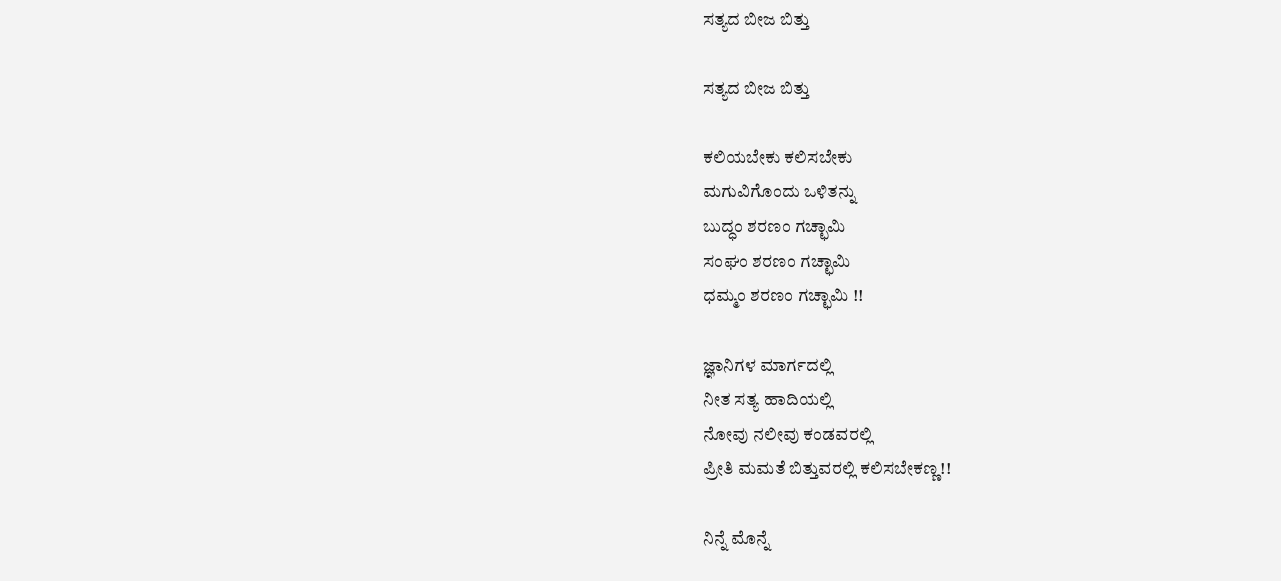ಸತ್ಯದ ಬೀಜ ಬಿತ್ತು

ಸತ್ಯದ ಬೀಜ ಬಿತ್ತು

ಕಲಿಯಬೇಕು ಕಲಿಸಬೇಕು
ಮಗುವಿಗೊಂದು ಒಳಿತನ್ನು
ಬುದ್ಧಂ ಶರಣಂ ಗಚ್ಛಾಮಿ
ಸಂಘಂ ಶರಣಂ ಗಚ್ಛಾಮಿ
ಧಮ್ಮಂ ಶರಣಂ ಗಚ್ಛಾಮಿ !!

ಜ್ಞಾನಿಗಳ ಮಾರ್ಗದಲ್ಲಿ
ನೀತ ಸತ್ಯ ಹಾದಿಯಲ್ಲಿ
ನೋವು ನಲೀವು ಕಂಡವರಲ್ಲಿ
ಪ್ರೀತಿ ಮಮತೆ ಬಿತ್ತುವರಲ್ಲಿ ಕಲಿಸಬೇಕಣ್ಣ!!

ನಿನ್ನೆ ಮೊನ್ನೆ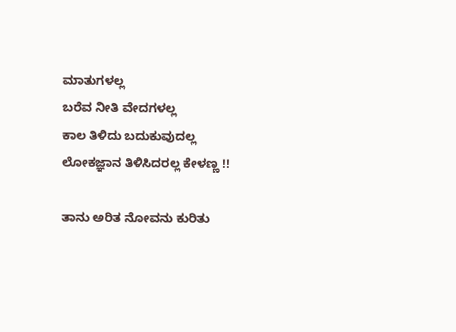ಮಾತುಗಳಲ್ಲ
ಬರೆವ ನೀತಿ ವೇದಗಳಲ್ಲ
ಕಾಲ ತಿಳಿದು ಬದುಕುವುದಲ್ಲ
ಲೋಕಜ್ಞಾನ ತಿಳಿಸಿದರಲ್ಲ ಕೇಳಣ್ಣ !!

ತಾನು ಅರಿತ ನೋವನು ಕುರಿತು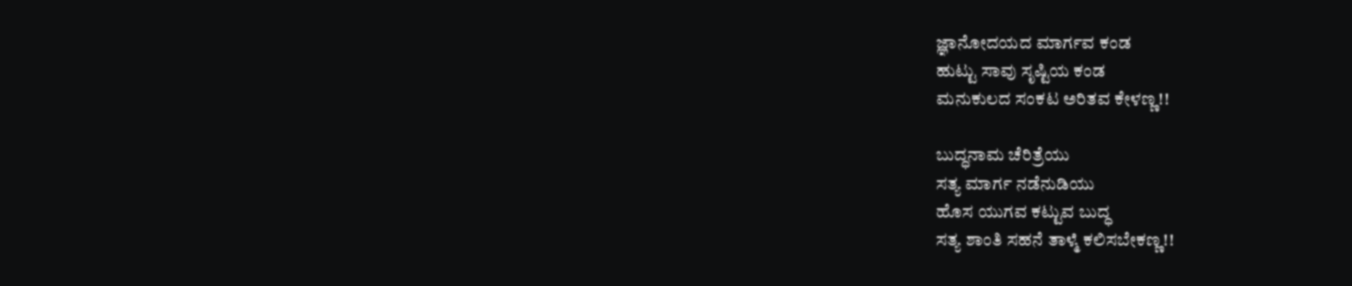ಜ್ಞಾನೋದಯದ ಮಾರ್ಗವ ಕಂಡ
ಹುಟ್ಟು ಸಾವು ಸೃಷ್ಟಿಯ ಕಂಡ
ಮನುಕುಲದ ಸಂಕಟ ಅರಿತವ ಕೇಳಣ್ಣ!!

ಬುದ್ಧನಾಮ ಚೆರಿತ್ರೆಯು
ಸತ್ಯ ಮಾರ್ಗ ನಡೆನುಡಿಯು
ಹೊಸ ಯುಗವ ಕಟ್ಟುವ ಬುದ್ಧ
ಸತ್ಯ ಶಾಂತಿ ಸಹನೆ ತಾಳ್ಮೆ ಕಲಿಸಬೇಕಣ್ಣ!!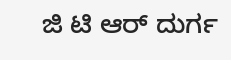ಜಿ ಟಿ ಆರ್ ದುರ್ಗ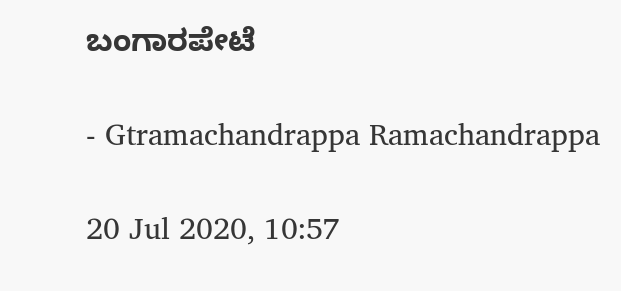ಬಂಗಾರಪೇಟೆ

- Gtramachandrappa Ramachandrappa

20 Jul 2020, 10:57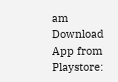am
Download App from Playstore: